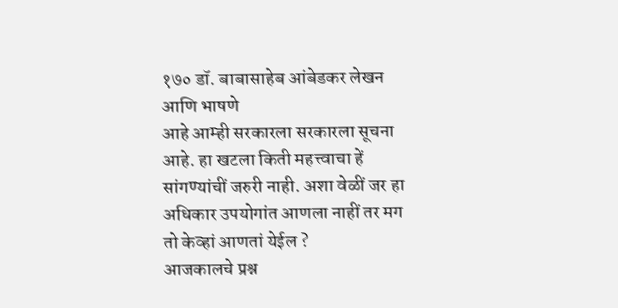१७० डॉ. बाबासाहेब आंबेडकर लेखन आणि भाषणे
आहे आम्ही सरकारला सरकारला सूचना आहे. हा खटला किती महत्त्वाचा हें सांगण्यांचीं जरुरी नाही. अशा वेळीं जर हा अधिकार उपयोगांत आणला नाहीं तर मग तो केव्हां आणतां येईल ?
आजकालचे प्रश्न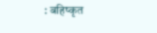: बहिष्कृत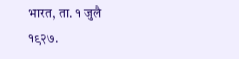भारत, ता. १ जुलै १९२७.